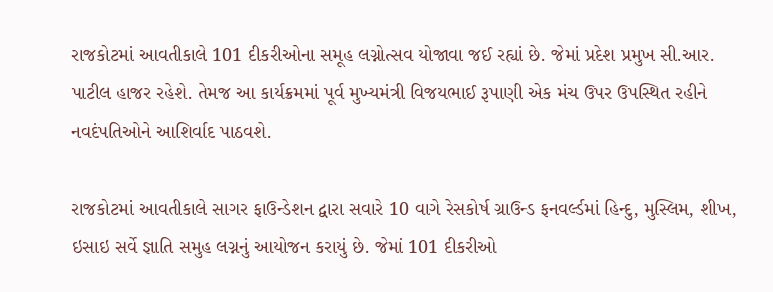રાજકોટમાં આવતીકાલે 101 દીકરીઓના સમૂહ લગ્નોત્સવ યોજાવા જઈ રહ્યાં છે. જેમાં પ્રદેશ પ્રમુખ સી.આર. પાટીલ હાજર રહેશે. તેમજ આ કાર્યક્રમમાં પૂર્વ મુખ્યમંત્રી વિજયભાઈ રૂપાણી એક મંચ ઉપર ઉપસ્થિત રહીને નવદંપતિઓને આશિર્વાદ પાઠવશે.

રાજકોટમાં આવતીકાલે સાગર ફાઉન્ડેશન દ્વારા સવારે 10 વાગે રેસકોર્ષ ગ્રાઉન્ડ ફનવર્લ્ડમાં હિન્દુ, મુસ્લિમ, શીખ, ઇસાઇ સર્વે જ્ઞાતિ સમુહ લગ્નનું આયોજન કરાયું છે. જેમાં 101 દીકરીઓ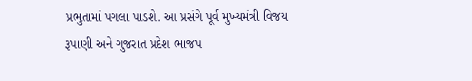પ્રભુતામાં પગલા પાડશે. આ પ્રસંગે પૂર્વ મુખ્યમંત્રી વિજય રૂપાણી અને ગુજરાત પ્રદેશ ભાજપ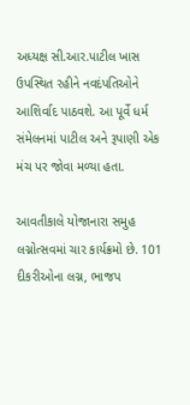અધ્યક્ષ સી.આર.પાટીલ ખાસ ઉપસ્થિત રહીને નવદંપતિઓને આશિર્વાદ પાઠવશે. આ પૂર્વે ધર્મ સંમેલનમાં પાટીલ અને રૂપાણી એક મંચ પર જોવા મળ્યા હતા.

આવતીકાલે યોજાનારા સમુહ લગ્નોત્સવમાં ચાર કાર્યક્રમો છે. 101 દીકરીઓના લગ્ન, ભાજપ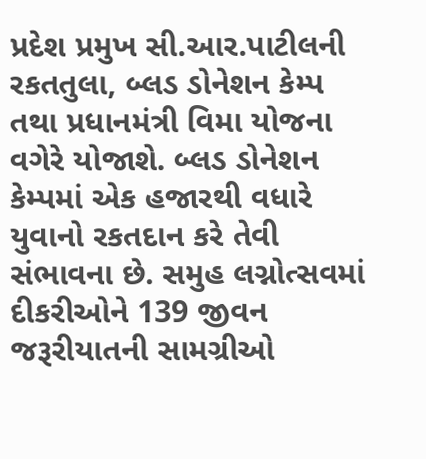પ્રદેશ પ્રમુખ સી.આર.પાટીલની રકતતુલા, બ્લડ ડોનેશન કેમ્પ તથા પ્રધાનમંત્રી વિમા યોજના વગેરે યોજાશે. બ્લડ ડોનેશન કેમ્પમાં એક હજારથી વધારે યુવાનો રકતદાન કરે તેવી સંભાવના છે. સમુહ લગ્નોત્સવમાં દીકરીઓને 139 જીવન જરૂરીયાતની સામગ્રીઓ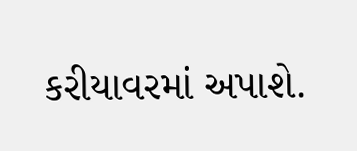કરીયાવરમાં અપાશે.